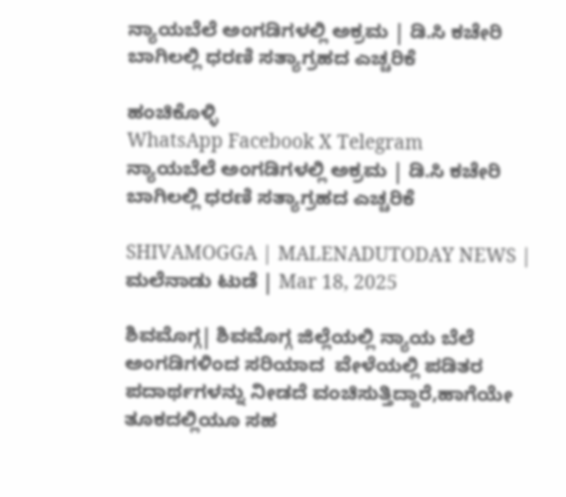ನ್ಯಾಯಬೆಲೆ ಅಂಗಡಿಗಳಲ್ಲಿ ಅಕ್ರಮ | ಡಿ.ಸಿ ಕಚೇರಿ ಬಾಗಿಲಲ್ಲಿ ಧರಣಿ ಸತ್ಯಾಗ್ರಹದ ಎಚ್ಚರಿಕೆ

ಹಂಚಿಕೊಳ್ಳಿ
WhatsApp Facebook X Telegram
ನ್ಯಾಯಬೆಲೆ ಅಂಗಡಿಗಳಲ್ಲಿ ಅಕ್ರಮ | ಡಿ.ಸಿ ಕಚೇರಿ ಬಾಗಿಲಲ್ಲಿ ಧರಣಿ ಸತ್ಯಾಗ್ರಹದ ಎಚ್ಚರಿಕೆ

SHIVAMOGGA | MALENADUTODAY NEWS | ಮಲೆನಾಡು ಟುಡೆ | Mar 18, 2025

ಶಿವಮೊಗ್ಗ| ಶಿವಮೊಗ್ಗ ಜಿಲ್ಲೆಯಲ್ಲಿ ನ್ಯಾಯ ಬೆಲೆ ಅಂಗಡಿಗಳಿಂದ ಸರಿಯಾದ  ವೇಳೆಯಲ್ಲಿ ಪಡಿತರ ಪದಾರ್ಥಗಳನ್ನು ನೀಡದೆ ವಂಚಿಸುತ್ತಿದ್ದಾರೆ,ಹಾಗೆಯೇ ತೂಕದಲ್ಲಿಯೂ ಸಹ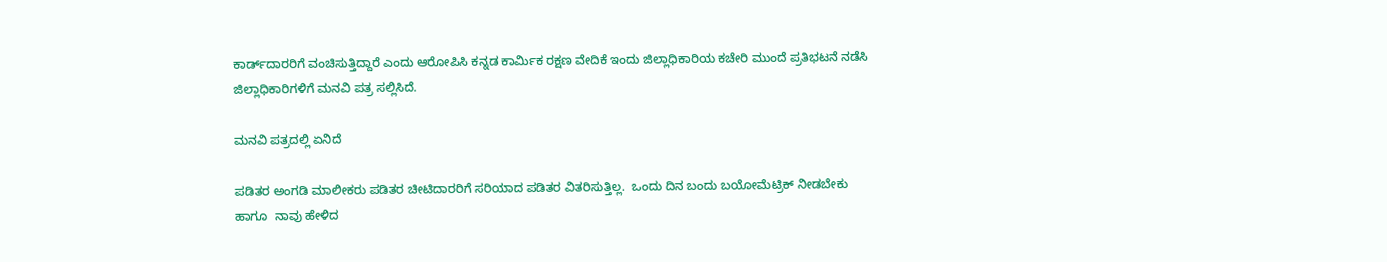ಕಾರ್ಡ್‌ದಾರರಿಗೆ ವಂಚಿಸುತ್ತಿದ್ದಾರೆ ಎಂದು ಆರೋಪಿಸಿ ಕನ್ನಡ ಕಾರ್ಮಿಕ ರಕ್ಷಣ ವೇದಿಕೆ ಇಂದು ಜಿಲ್ಲಾಧಿಕಾರಿಯ ಕಚೇರಿ ಮುಂದೆ ಪ್ರತಿಭಟನೆ ನಡೆಸಿ ಜಿಲ್ಲಾಧಿಕಾರಿಗಳಿಗೆ ಮನವಿ ಪತ್ರ ಸಲ್ಲಿಸಿದೆ.

ಮನವಿ ಪತ್ರದಲ್ಲಿ ಏನಿದೆ

ಪಡಿತರ ಅಂಗಡಿ ಮಾಲೀಕರು ಪಡಿತರ ಚೀಟಿದಾರರಿಗೆ ಸರಿಯಾದ ಪಡಿತರ ವಿತರಿಸುತ್ತಿಲ್ಲ.  ಒಂದು ದಿನ ಬಂದು ಬಯೋಮೆಟ್ರಿಕ್ ನೀಡಬೇಕು ಹಾಗೂ  ನಾವು ಹೇಳಿದ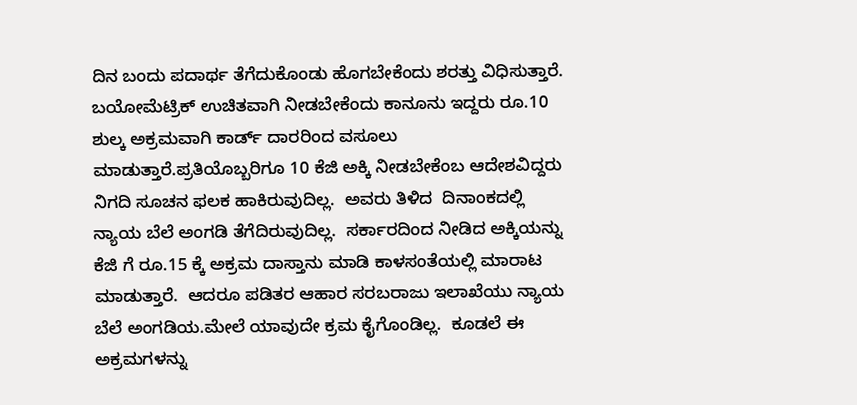ದಿನ ಬಂದು ಪದಾರ್ಥ ತೆಗೆದುಕೊಂಡು ಹೊಗಬೇಕೆಂದು ಶರತ್ತು ವಿಧಿಸುತ್ತಾರೆ.  ಬಯೋಮೆಟ್ರಿಕ್ ಉಚಿತವಾಗಿ ನೀಡಬೇಕೆಂದು ಕಾನೂನು ಇದ್ದರು ರೂ.10 ಶುಲ್ಕ ಅಕ್ರಮವಾಗಿ ಕಾರ್ಡ್ ದಾರರಿಂದ ವಸೂಲು ಮಾಡುತ್ತಾರೆ.ಪ್ರತಿಯೊಬ್ಬರಿಗೂ 10 ಕೆಜಿ ಅಕ್ಕಿ ನೀಡಬೇಕೆಂಬ ಆದೇಶವಿದ್ದರು ನಿಗದಿ ಸೂಚನ ಫಲಕ ಹಾಕಿರುವುದಿಲ್ಲ.  ಅವರು ತಿಳಿದ  ದಿನಾಂಕದಲ್ಲಿ ನ್ಯಾಯ ಬೆಲೆ ಅಂಗಡಿ ತೆಗೆದಿರುವುದಿಲ್ಲ.  ಸರ್ಕಾರದಿಂದ ನೀಡಿದ ಅಕ್ಕಿಯನ್ನು ಕೆಜಿ ಗೆ ರೂ.15 ಕ್ಕೆ ಅಕ್ರಮ ದಾಸ್ತಾನು ಮಾಡಿ ಕಾಳಸಂತೆಯಲ್ಲಿ ಮಾರಾಟ  ಮಾಡುತ್ತಾರೆ.  ಆದರೂ ಪಡಿತರ ಆಹಾರ ಸರಬರಾಜು ಇಲಾಖೆಯು ನ್ಯಾಯ ಬೆಲೆ ಅಂಗಡಿಯ.ಮೇಲೆ ಯಾವುದೇ ಕ್ರಮ ಕೈಗೊಂಡಿಲ್ಲ.  ಕೂಡಲೆ ಈ ಅಕ್ರಮಗಳನ್ನು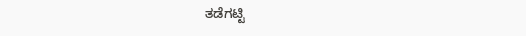ತಡೆಗಟ್ಟಿ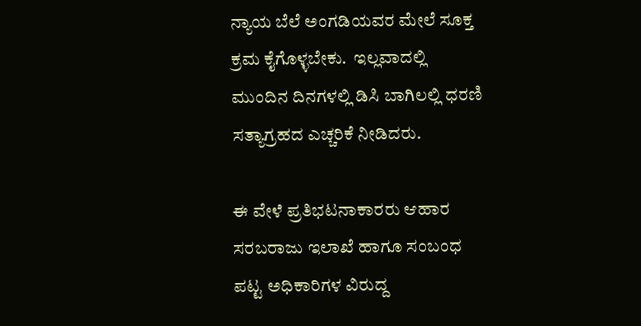ನ್ಯಾಯ ಬೆಲೆ ಅಂಗಡಿಯವರ ಮೇಲೆ ಸೂಕ್ತ ಕ್ರಮ ಕೈಗೊಳ್ಳಬೇಕು.  ಇಲ್ಲವಾದಲ್ಲಿ ಮುಂದಿನ ದಿನಗಳಲ್ಲಿ ಡಿಸಿ ಬಾಗಿಲಲ್ಲಿ ಧರಣಿ ಸತ್ಯಾಗ್ರಹದ ಎಚ್ಚರಿಕೆ ನೀಡಿದರು.

ಈ ವೇಳೆ ಪ್ರತಿಭಟನಾಕಾರರು ಆಹಾರ ಸರಬರಾಜು ಇಲಾಖೆ ಹಾಗೂ ಸಂಬಂಧ ಪಟ್ಟ ಅಧಿಕಾರಿಗಳ ವಿರುದ್ದ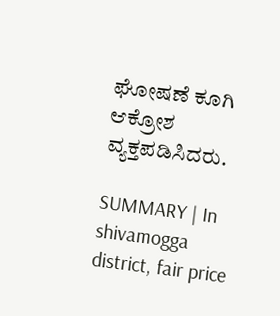ಘೋಷಣೆ ಕೂಗಿ ಆಕ್ರೋಶ ವ್ಯಕ್ತಪಡಿಸಿದರು.

SUMMARY | In shivamogga district, fair price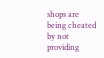shops are being cheated by not providing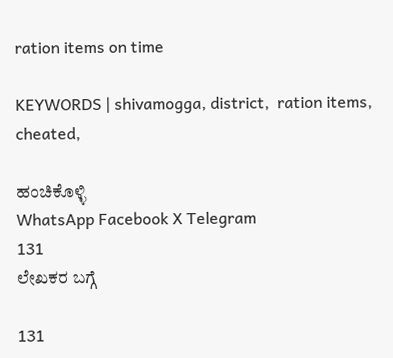ration items on time

KEYWORDS | shivamogga, district,  ration items, cheated,

ಹಂಚಿಕೊಳ್ಳಿ
WhatsApp Facebook X Telegram
131
ಲೇಖಕರ ಬಗ್ಗೆ

131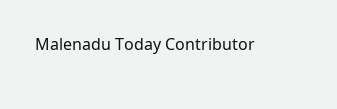Malenadu Today Contributor